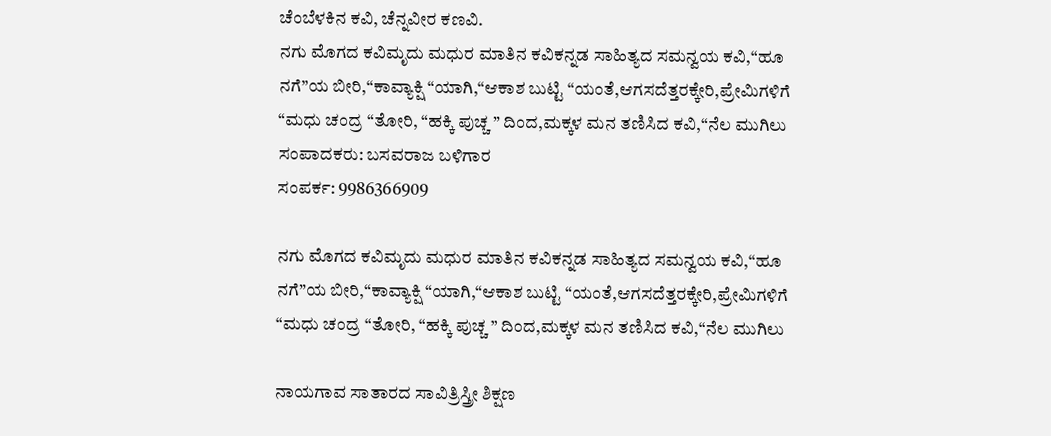ಚೆಂಬೆಳಕಿನ ಕವಿ, ಚೆನ್ನವೀರ ಕಣವಿ.
ನಗು ಮೊಗದ ಕವಿಮೃದು ಮಧುರ ಮಾತಿನ ಕವಿಕನ್ನಡ ಸಾಹಿತ್ಯದ ಸಮನ್ವಯ ಕವಿ,“ಹೂ ನಗೆ”ಯ ಬೀರಿ,“ಕಾವ್ಯಾಕ್ಷಿ “ಯಾಗಿ,“ಆಕಾಶ ಬುಟ್ಟಿ “ಯಂತೆ,ಆಗಸದೆತ್ತರಕ್ಕೇರಿ,ಪ್ರೇಮಿಗಳಿಗೆ “ಮಧು ಚಂದ್ರ “ತೋರಿ, “ಹಕ್ಕಿ ಪುಚ್ಚ ” ದಿಂದ,ಮಕ್ಕಳ ಮನ ತಣಿಸಿದ ಕವಿ,“ನೆಲ ಮುಗಿಲು
ಸಂಪಾದಕರು: ಬಸವರಾಜ ಬಳಿಗಾರ
ಸಂಪರ್ಕ: 9986366909

ನಗು ಮೊಗದ ಕವಿಮೃದು ಮಧುರ ಮಾತಿನ ಕವಿಕನ್ನಡ ಸಾಹಿತ್ಯದ ಸಮನ್ವಯ ಕವಿ,“ಹೂ ನಗೆ”ಯ ಬೀರಿ,“ಕಾವ್ಯಾಕ್ಷಿ “ಯಾಗಿ,“ಆಕಾಶ ಬುಟ್ಟಿ “ಯಂತೆ,ಆಗಸದೆತ್ತರಕ್ಕೇರಿ,ಪ್ರೇಮಿಗಳಿಗೆ “ಮಧು ಚಂದ್ರ “ತೋರಿ, “ಹಕ್ಕಿ ಪುಚ್ಚ ” ದಿಂದ,ಮಕ್ಕಳ ಮನ ತಣಿಸಿದ ಕವಿ,“ನೆಲ ಮುಗಿಲು

ನಾಯಗಾವ ಸಾತಾರದ ಸಾವಿತ್ರಿಸ್ತ್ರೀ ಶಿಕ್ಷಣ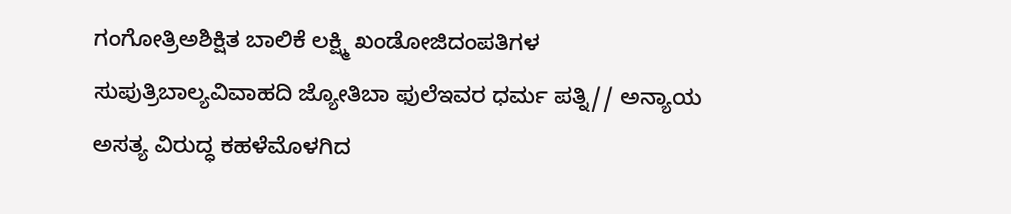ಗಂಗೋತ್ರಿಅಶಿಕ್ಷಿತ ಬಾಲಿಕೆ ಲಕ್ಷ್ಮಿ ಖಂಡೋಜಿದಂಪತಿಗಳ ಸುಪುತ್ರಿಬಾಲ್ಯವಿವಾಹದಿ ಜ್ಯೋತಿಬಾ ಫುಲೆಇವರ ಧರ್ಮ ಪತ್ನಿ// ಅನ್ಯಾಯ ಅಸತ್ಯ ವಿರುದ್ಧ ಕಹಳೆಮೊಳಗಿದ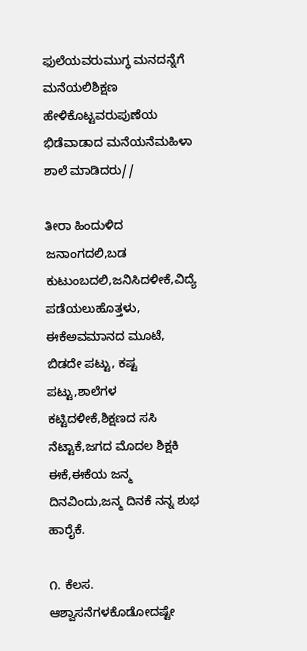ಫುಲೆಯವರುಮುಗ್ಧ ಮನದನ್ನೆಗೆ ಮನೆಯಲಿಶಿಕ್ಷಣ ಹೇಳಿಕೊಟ್ಟವರುಪುಣೆಯ ಭಿಡೆವಾಡಾದ ಮನೆಯನೆಮಹಿಳಾ ಶಾಲೆ ಮಾಡಿದರು//

ತೀರಾ ಹಿಂದುಳಿದ ಜನಾಂಗದಲಿ,ಬಡ ಕುಟುಂಬದಲಿ,ಜನಿಸಿದಳೀಕೆ,ವಿದ್ಯೆ ಪಡೆಯಲುಹೊತ್ತಳು, ಈಕೆಅವಮಾನದ ಮೂಟೆ, ಬಿಡದೇ ಪಟ್ಟು, ಕಷ್ಟ ಪಟ್ಟು,ಶಾಲೆಗಳ ಕಟ್ಟಿದಳೀಕೆ,ಶಿಕ್ಷಣದ ಸಸಿ ನೆಟ್ಟಾಕೆ,ಜಗದ ಮೊದಲ ಶಿಕ್ಷಕಿ ಈಕೆ,ಈಕೆಯ ಜನ್ಮ ದಿನವಿಂದು,ಜನ್ಮ ದಿನಕೆ ನನ್ನ ಶುಭ ಹಾರೈಕೆ.

೧. ಕೆಲಸ. ಆಶ್ವಾಸನೆಗಳಕೊಡೋದಷ್ಟೇ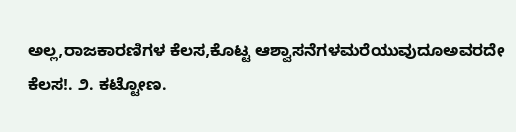ಅಲ್ಲ,ರಾಜಕಾರಣಿಗಳ ಕೆಲಸ,ಕೊಟ್ಟ ಆಶ್ವಾಸನೆಗಳಮರೆಯುವುದೂಅವರದೇ ಕೆಲಸ!. ೨. ಕಟ್ಟೋಣ.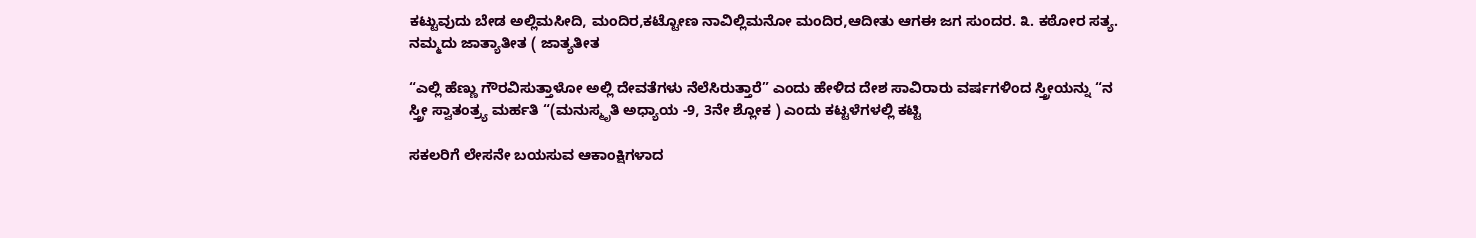ಕಟ್ಟುವುದು ಬೇಡ ಅಲ್ಲಿಮಸೀದಿ, ಮಂದಿರ,ಕಟ್ಟೋಣ ನಾವಿಲ್ಲಿಮನೋ ಮಂದಿರ,ಆದೀತು ಆಗಈ ಜಗ ಸುಂದರ. ೩. ಕಠೋರ ಸತ್ಯ. ನಮ್ಮದು ಜಾತ್ಯಾತೀತ ( ಜಾತ್ಯತೀತ

“ಎಲ್ಲಿ ಹೆಣ್ಣು ಗೌರವಿಸುತ್ತಾಳೋ ಅಲ್ಲಿ ದೇವತೆಗಳು ನೆಲೆಸಿರುತ್ತಾರೆ” ಎಂದು ಹೇಳಿದ ದೇಶ ಸಾವಿರಾರು ವರ್ಷಗಳಿಂದ ಸ್ತ್ರೀಯನ್ನು “ನ ಸ್ತ್ರೀ ಸ್ವಾತಂತ್ರ್ಯ ಮರ್ಹತಿ “(ಮನುಸ್ಮೃತಿ ಅಧ್ಯಾಯ -9, 3ನೇ ಶ್ಲೋಕ ) ಎಂದು ಕಟ್ಟಳೆಗಳಲ್ಲಿ ಕಟ್ಟಿ

ಸಕಲರಿಗೆ ಲೇಸನೇ ಬಯಸುವ ಆಕಾಂಕ್ಷಿಗಳಾದ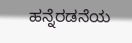ಹನ್ನೆರಡನೆಯ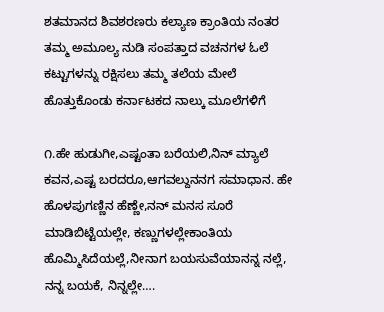ಶತಮಾನದ ಶಿವಶರಣರು ಕಲ್ಯಾಣ ಕ್ರಾಂತಿಯ ನಂತರ ತಮ್ಮ ಅಮೂಲ್ಯ ನುಡಿ ಸಂಪತ್ತಾದ ವಚನಗಳ ಓಲೆ ಕಟ್ಟುಗಳನ್ನು ರಕ್ಷಿಸಲು ತಮ್ಮ ತಲೆಯ ಮೇಲೆ ಹೊತ್ತುಕೊಂಡು ಕರ್ನಾಟಕದ ನಾಲ್ಕು ಮೂಲೆಗಳಿಗೆ

೧.ಹೇ ಹುಡುಗೀ,ಎಷ್ಟಂತಾ ಬರೆಯಲಿ,ನಿನ್ ಮ್ಯಾಲೆ ಕವನ,ಎಷ್ಟ ಬರದರೂ,ಆಗವಲ್ದುನನಗ ಸಮಾಧಾನ. ಹೇ ಹೊಳಪುಗಣ್ಣಿನ ಹೆಣ್ಣೇ,ನನ್ ಮನಸ ಸೂರೆ ಮಾಡಿಬಿಟ್ಟೆಯಲ್ಲೇ, ಕಣ್ಣುಗಳಲ್ಲೇಕಾಂತಿಯ ಹೊಮ್ಮಿಸಿದೆಯಲ್ಲೆ,ನೀನಾಗ ಬಯಸುವೆಯಾನನ್ನ ನಲ್ಲೆ, ನನ್ನ ಬಯಕೆ, ನಿನ್ನಲ್ಲೇ….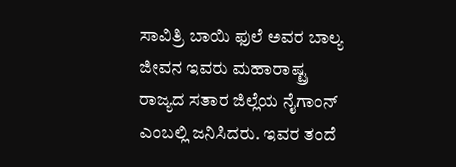ಸಾವಿತ್ರಿ ಬಾಯಿ ಫುಲೆ ಅವರ ಬಾಲ್ಯ ಜೀವನ ಇವರು ಮಹಾರಾಷ್ಟ್ರ ರಾಜ್ಯದ ಸತಾರ ಜಿಲ್ಲೆಯ ನೈಗಾಂನ್ ಎಂಬಲ್ಲಿ ಜನಿಸಿದರು. ಇವರ ತಂದೆ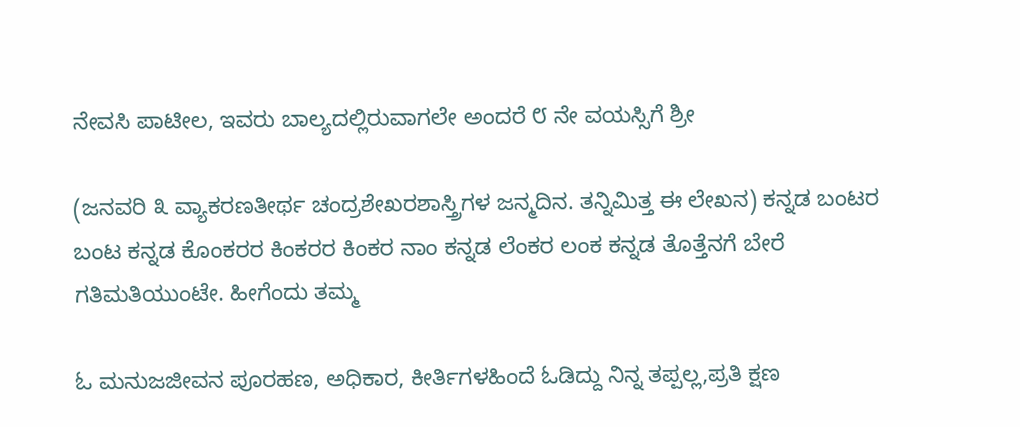ನೇವಸಿ ಪಾಟೀಲ, ಇವರು ಬಾಲ್ಯದಲ್ಲಿರುವಾಗಲೇ ಅಂದರೆ ೮ ನೇ ವಯಸ್ಸಿಗೆ ಶ್ರೀ

(ಜನವರಿ ೩ ವ್ಯಾಕರಣತೀರ್ಥ ಚಂದ್ರಶೇಖರಶಾಸ್ತ್ರಿಗಳ ಜನ್ಮದಿನ. ತನ್ನಿಮಿತ್ತ ಈ ಲೇಖನ) ಕನ್ನಡ ಬಂಟರ ಬಂಟ ಕನ್ನಡ ಕೊಂಕರರ ಕಿಂಕರರ ಕಿಂಕರ ನಾಂ ಕನ್ನಡ ಲೆಂಕರ ಲಂಕ ಕನ್ನಡ ತೊತ್ತೆನಗೆ ಬೇರೆ ಗತಿಮತಿಯುಂಟೇ. ಹೀಗೆಂದು ತಮ್ಮ

ಓ ಮನುಜಜೀವನ ಪೂರಹಣ, ಅಧಿಕಾರ, ಕೀರ್ತಿಗಳಹಿಂದೆ ಓಡಿದ್ದು ನಿನ್ನ ತಪ್ಪಲ್ಲ,ಪ್ರತಿ ಕ್ಷಣ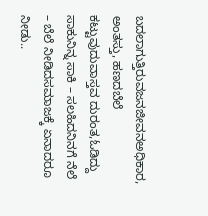ಬದಲಾಗುತ್ತಿರುವಜನಜೀವನಅಧಿಕಾರ, ಅಂತಸ್ತು, ಹಣದಬೆಲೆ ಕಟ್ಟುವುದುವಾಸ್ತವ ದುರಂತ,ಓಡಿದ್ದು ಸಾಕುನಿನ್ನ ಸಾಕಿ – ಸಲಹಿದನಿನಗೆ ನೆಲೆ – ಬೆಲೆ ನೀಡಿದಸಮಾಜಕ್ಕೆ ಏನಾದರೂ ನೀಡು..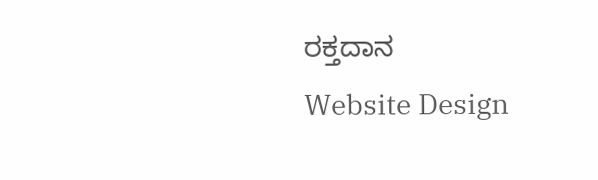ರಕ್ತದಾನ
Website Design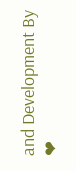and Development By ❤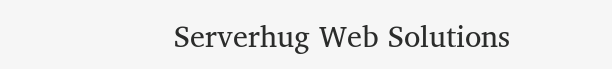Serverhug Web Solutions